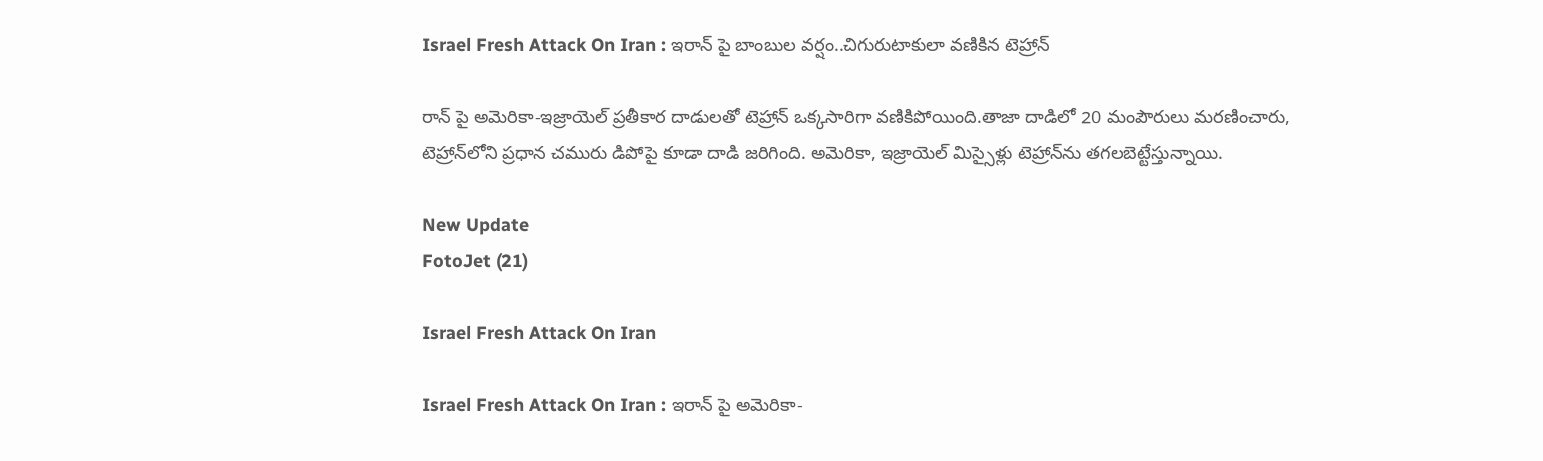Israel Fresh Attack On Iran : ఇరాన్‌ పై బాంబుల వర్షం..చిగురుటాకులా వణికిన టెహ్రాన్‌

రాన్ పై అమెరికా-ఇజ్రాయెల్ ప్రతీకార దాడులతో టెహ్రాన్‌ ఒక్కసారిగా వణికిపోయింది.తాజా దాడిలో 20 మంపౌరులు మరణించారు, టెహ్రాన్‌లోని ప్రధాన చమురు డిపోపై కూడా దాడి జరిగింది. అమెరికా, ఇజ్రాయెల్ మిస్సైళ్లు టెహ్రాన్‌ను తగలబెట్టేస్తున్నాయి.

New Update
FotoJet (21)

Israel Fresh Attack On Iran

Israel Fresh Attack On Iran : ఇరాన్ పై అమెరికా-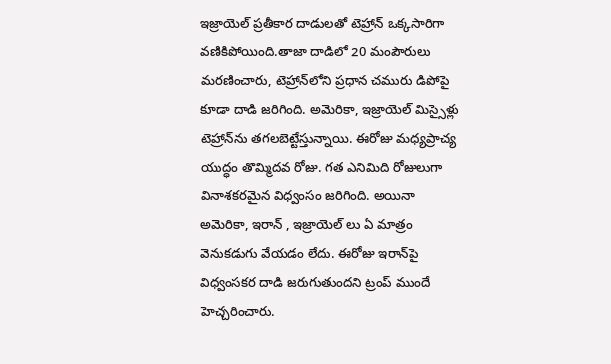ఇజ్రాయెల్ ప్రతీకార దాడులతో టెహ్రాన్‌ ఒక్కసారిగా వణికిపోయింది.తాజా దాడిలో 20 మంపౌరులు మరణించారు, టెహ్రాన్‌లోని ప్రధాన చమురు డిపోపై కూడా దాడి జరిగింది. అమెరికా, ఇజ్రాయెల్ మిస్సైళ్లు టెహ్రాన్‌ను తగలబెట్టేస్తున్నాయి. ఈరోజు మధ్యప్రాచ్య యుద్ధం తొమ్మిదవ రోజు. గత ఎనిమిది రోజులుగా వినాశకరమైన విధ్వంసం జరిగింది. అయినా అమెరికా, ఇరాన్ , ఇజ్రాయెల్ లు ఏ మాత్రం వెనుకడుగు వేయడం లేదు. ఈరోజు ఇరాన్‌పై విధ్వంసకర దాడి జరుగుతుందని ట్రంప్ ముందే హెచ్చరించారు.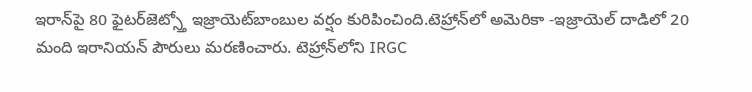ఇరాన్‌‌‌‌‌‌‌‌పై 80 ఫైటర్‌‌‌‌‌‌‌‌‌‌‌జెట్స్తో ఇజ్రాయెట్‌బాంబుల వర్షం కురిపించింది.టెహ్రాన్‌లో అమెరికా -ఇజ్రాయెల్ దాడిలో 20 మంది ఇరానియన్ పౌరులు మరణించారు. టెహ్రాన్‌లోని IRGC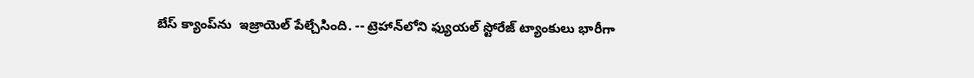బేస్ క్యాంప్‌ను  ఇజ్రాయెల్ పేల్చేసింది. -- ట్రెహాన్‌లోని ఫ్యుయల్ స్టోరేజ్‌ ట్యాంకులు భారీగా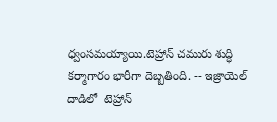ధ్వంసమయ్యాయి.టెహ్రాన్ చమురు శుద్ధి కర్మాగారం భారీగా దెబ్బతింది. -- ఇజ్రాయెల్ దాడిలో  టెహ్రాన్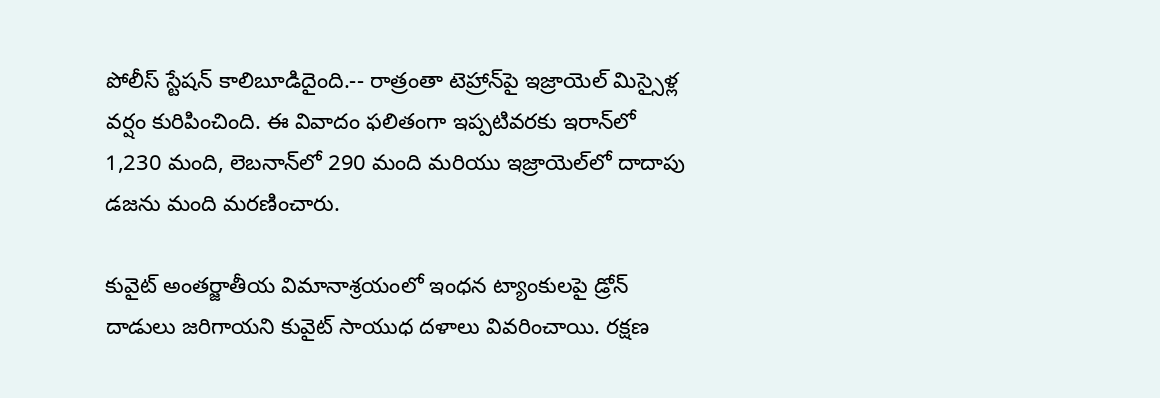పోలీస్ స్టేషన్ కాలిబూడిదైంది.-- రాత్రంతా టెహ్రాన్‌పై ఇజ్రాయెల్ మిస్సైళ్ల వర్షం కురిపించింది. ఈ వివాదం ఫలితంగా ఇప్పటివరకు ఇరాన్‌లో 1,230 మంది, లెబనాన్‌లో 290 మంది మరియు ఇజ్రాయెల్‌లో దాదాపు డజను మంది మరణించారు.

కువైట్ అంతర్జాతీయ విమానాశ్రయంలో ఇంధన ట్యాంకులపై డ్రోన్ దాడులు జరిగాయని కువైట్ సాయుధ దళాలు వివరించాయి. రక్షణ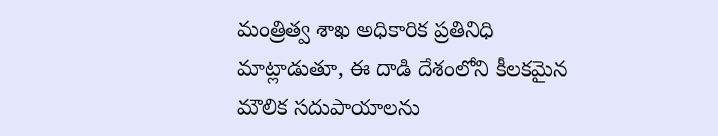మంత్రిత్వ శాఖ అధికారిక ప్రతినిధి మాట్లాడుతూ, ఈ దాడి దేశంలోని కీలకమైన మౌలిక సదుపాయాలను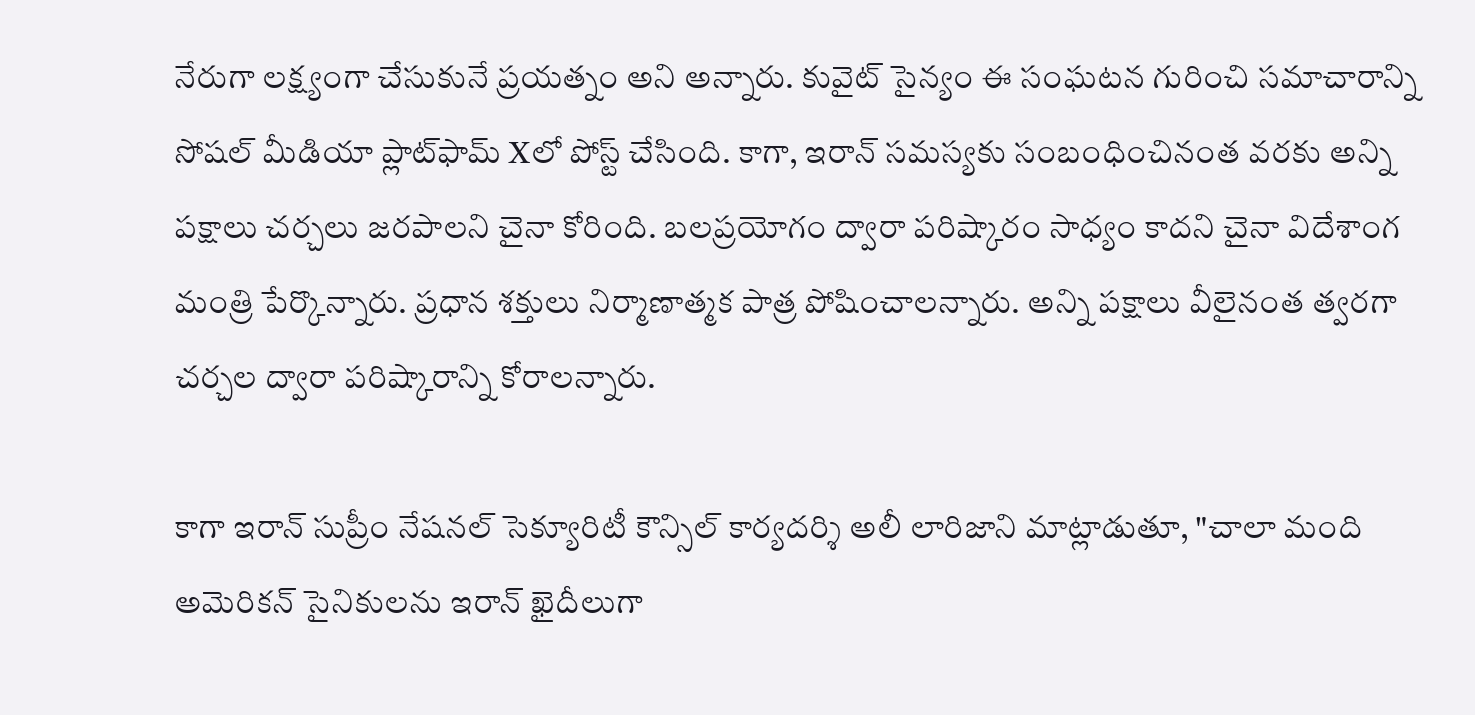నేరుగా లక్ష్యంగా చేసుకునే ప్రయత్నం అని అన్నారు. కువైట్ సైన్యం ఈ సంఘటన గురించి సమాచారాన్ని సోషల్ మీడియా ప్లాట్‌ఫామ్ Xలో పోస్ట్ చేసింది. కాగా, ఇరాన్ సమస్యకు సంబంధించినంత వరకు అన్ని పక్షాలు చర్చలు జరపాలని చైనా కోరింది. బలప్రయోగం ద్వారా పరిష్కారం సాధ్యం కాదని చైనా విదేశాంగ మంత్రి పేర్కొన్నారు. ప్రధాన శక్తులు నిర్మాణాత్మక పాత్ర పోషించాలన్నారు. అన్ని పక్షాలు వీలైనంత త్వరగా చర్చల ద్వారా పరిష్కారాన్ని కోరాలన్నారు.

కాగా ఇరాన్ సుప్రీం నేషనల్ సెక్యూరిటీ కౌన్సిల్ కార్యదర్శి అలీ లారిజాని మాట్లాడుతూ, "చాలా మంది అమెరికన్ సైనికులను ఇరాన్‌ ఖైదీలుగా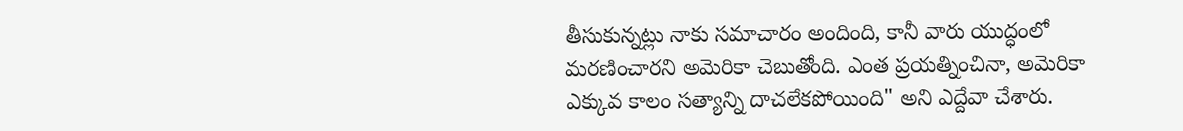తీసుకున్నట్లు నాకు సమాచారం అందింది, కానీ వారు యుద్ధంలో మరణించారని అమెరికా చెబుతోంది. ఎంత ప్రయత్నించినా, అమెరికా ఎక్కువ కాలం సత్యాన్ని దాచలేకపోయింది" అని ఎద్దేవా చేశారు.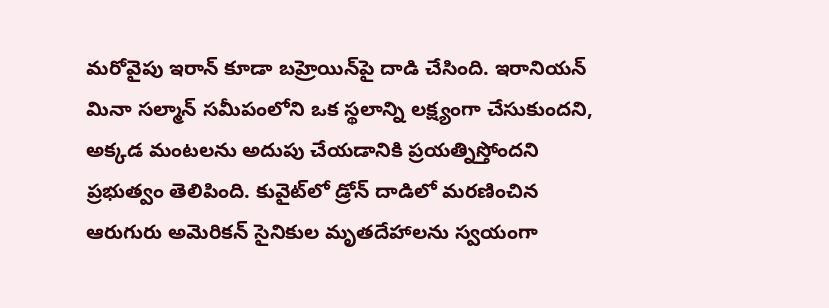మరోవైపు ఇరాన్ కూడా బహ్రెయిన్‌పై దాడి చేసింది. ఇరానియన్ మినా సల్మాన్ సమీపంలోని ఒక స్థలాన్ని లక్ష్యంగా చేసుకుందని, అక్కడ మంటలను అదుపు చేయడానికి ప్రయత్నిస్తోందని ప్రభుత్వం తెలిపింది. కువైట్‌లో డ్రోన్ దాడిలో మరణించిన ఆరుగురు అమెరికన్ సైనికుల మృతదేహాలను స్వయంగా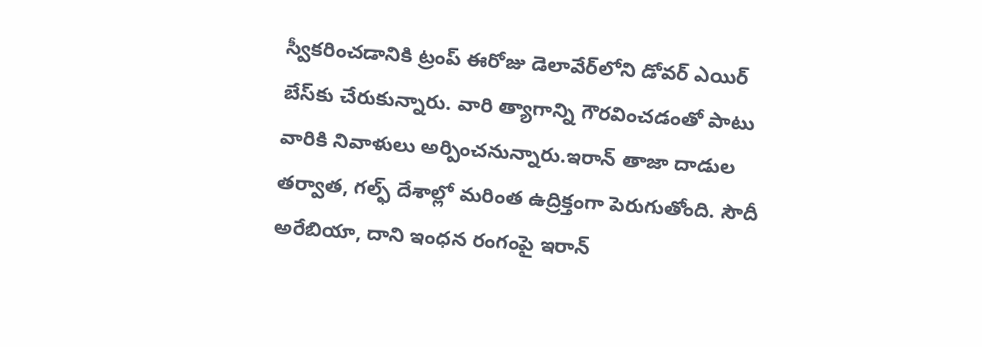స్వీకరించడానికి ట్రంప్ ఈరోజు డెలావేర్‌లోని డోవర్ ఎయిర్ బేస్‌కు చేరుకున్నారు. వారి త్యాగాన్ని గౌరవించడంతో పాటు వారికి నివాళులు అర్పించనున్నారు.ఇరాన్ తాజా దాడుల తర్వాత, గల్ఫ్ దేశాల్లో మరింత ఉద్రిక్తంగా పెరుగుతోంది. సౌదీ అరేబియా, దాని ఇంధన రంగంపై ఇరాన్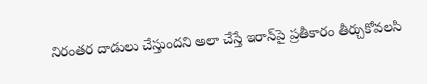నిరంతర దాడులు చేస్తుందని అలా చేస్తే ఇరాన్‌పై ప్రతీకారం తీర్చుకోవలసి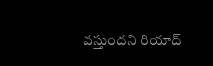వస్తుందని రియాద్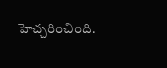హెచ్చరించింది.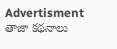Advertisment
తాజా కథనాలు